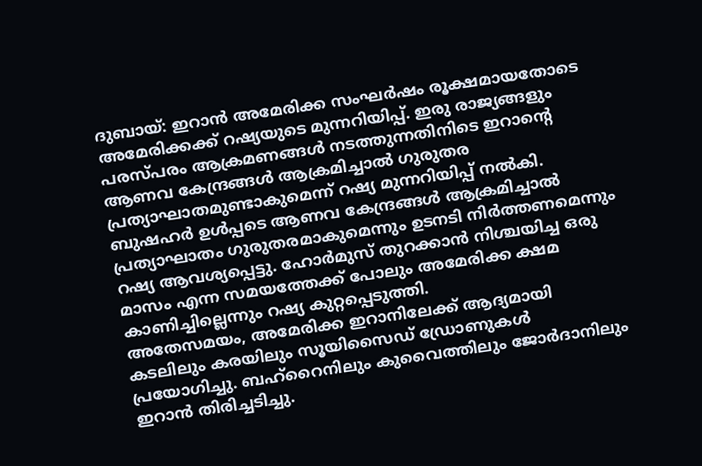ദുബായ്: ഇറാൻ അമേരിക്ക സംഘർഷം രൂക്ഷമായതോടെ അമേരിക്കക്ക് റഷ്യയുടെ മുന്നറിയിപ്പ്. ഇരു രാജ്യങ്ങളും പരസ്പരം ആക്രമണങ്ങൾ നടത്തുന്നതിനിടെ ഇറാന്റെ ആണവ കേന്ദ്രങ്ങൾ ആക്രമിച്ചാൽ ഗുരുതര പ്രത്യാഘാതമുണ്ടാകുമെന്ന് റഷ്യ മുന്നറിയിപ്പ് നൽകി. ബുഷഹർ ഉൾപ്പടെ ആണവ കേന്ദ്രങ്ങൾ ആക്രമിച്ചാൽ പ്രത്യാഘാതം ഗുരുതരമാകുമെന്നും ഉടനടി നിർത്തണമെന്നും റഷ്യ ആവശ്യപ്പെട്ടു. ഹോർമുസ് തുറക്കാൻ നിശ്ചയിച്ച ഒരു മാസം എന്ന സമയത്തേക്ക് പോലും അമേരിക്ക ക്ഷമ കാണിച്ചില്ലെന്നും റഷ്യ കുറ്റപ്പെടുത്തി.
അതേസമയം, അമേരിക്ക ഇറാനിലേക്ക് ആദ്യമായി കടലിലും കരയിലും സൂയിസൈഡ് ഡ്രോണുകൾ പ്രയോഗിച്ചു. ബഹ്റൈനിലും കുവൈത്തിലും ജോർദാനിലും ഇറാൻ തിരിച്ചടിച്ചു.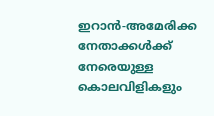ഇറാൻ-അമേരിക്ക നേതാക്കൾക്ക് നേരെയുള്ള കൊലവിളികളും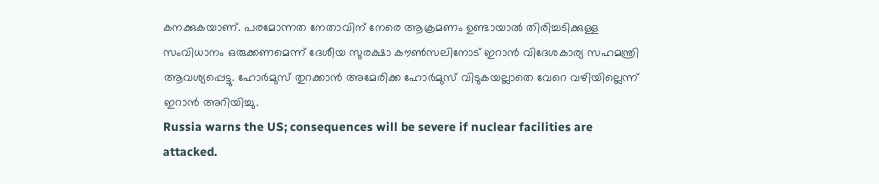കനക്കുകയാണ്. പരമോന്നത നേതാവിന് നേരെ ആക്രമണം ഉണ്ടായാൽ തിരിച്ചടിക്കുള്ള സംവിധാനം ഒരുക്കണമെന്ന് ദേശീയ സുരക്ഷാ കൗൺസലിനോട് ഇറാൻ വിദേശകാര്യ സഹമന്ത്രി ആവശ്യപ്പെട്ടു. ഹോർമുസ് തുറക്കാൻ അമേരിക്ക ഹോർമുസ് വിടുകയല്ലാതെ വേറെ വഴിയില്ലെന്ന് ഇറാൻ അറിയിച്ചു.
Russia warns the US; consequences will be severe if nuclear facilities are attacked.